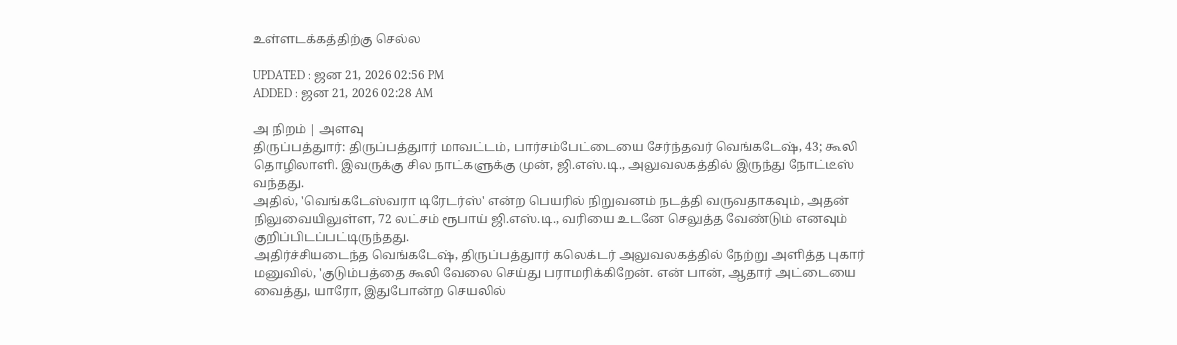உள்ளடக்கத்திற்கு செல்ல

UPDATED : ஜன 21, 2026 02:56 PM
ADDED : ஜன 21, 2026 02:28 AM

அ நிறம் | அளவு
திருப்பத்துார்: திருப்பத்துார் மாவட்டம், பார்சம்பேட்டையை சேர்ந்தவர் வெங்கடேஷ், 43; கூலி தொழிலாளி. இவருக்கு சில நாட்களுக்கு முன், ஜி.எஸ்.டி., அலுவலகத்தில் இருந்து நோட்டீஸ் வந்தது.
அதில், 'வெங்கடேஸ்வரா டிரேடர்ஸ்' என்ற பெயரில் நிறுவனம் நடத்தி வருவதாகவும், அதன் நிலுவையிலுள்ள, 72 லட்சம் ரூபாய் ஜி.எஸ்.டி., வரியை உடனே செலுத்த வேண்டும் எனவும் குறிப்பிடப்பட்டிருந்தது.
அதிர்ச்சியடைந்த வெங்கடேஷ், திருப்பத்துார் கலெக்டர் அலுவலகத்தில் நேற்று அளித்த புகார் மனுவில், 'குடும்பத்தை கூலி வேலை செய்து பராமரிக்கிறேன். என் பான், ஆதார் அட்டையை வைத்து, யாரோ, இதுபோன்ற செயலில்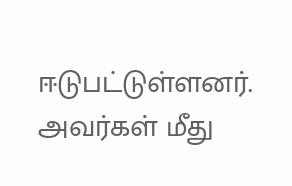ஈடுபட்டுள்ளனர். அவர்கள் மீது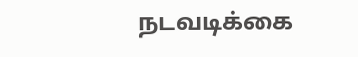நடவடிக்கை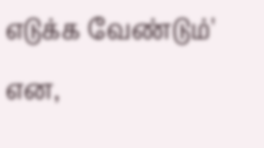எடுக்க வேண்டும்' என,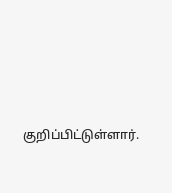குறிப்பிட்டுள்ளார்.